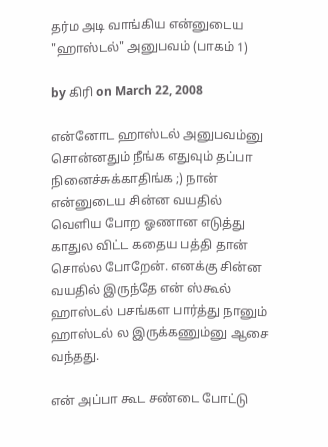தர்ம அடி வாங்கிய என்னுடைய "ஹாஸ்டல்" அனுபவம் (பாகம் 1)

by கிரி on March 22, 2008

என்னோட ஹாஸ்டல் அனுபவம்னு சொன்னதும் நீங்க எதுவும் தப்பா நினைச்சுக்காதிங்க ;) நான் என்னுடைய சின்ன வயதில் வெளிய போற ஓணான எடுத்து காதுல விட்ட கதைய பத்தி தான் சொல்ல போறேன். எனக்கு சின்ன வயதில் இருந்தே என் ஸ்கூல் ஹாஸ்டல் பசங்கள பார்த்து நானும் ஹாஸ்டல் ல இருக்கணும்னு ஆசை வந்தது.

என் அப்பா கூட சண்டை போட்டு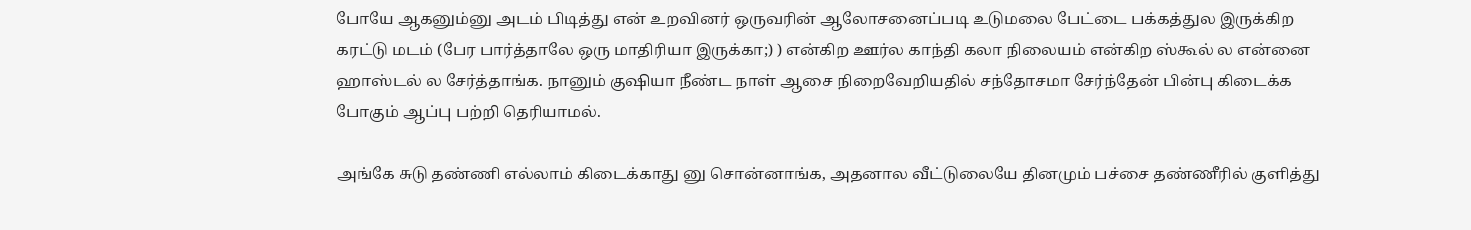போயே ஆகனும்னு அடம் பிடித்து என் உறவினர் ஒருவரின் ஆலோசனைப்படி உடுமலை பேட்டை பக்கத்துல இருக்கிற கரட்டு மடம் (பேர பார்த்தாலே ஒரு மாதிரியா இருக்கா;) ) என்கிற ஊர்ல காந்தி கலா நிலையம் என்கிற ஸ்கூல் ல என்னை ஹாஸ்டல் ல சேர்த்தாங்க. நானும் குஷியா நீண்ட நாள் ஆசை நிறைவேறியதில் சந்தோசமா சேர்ந்தேன் பின்பு கிடைக்க போகும் ஆப்பு பற்றி தெரியாமல்.

அங்கே சுடு தண்ணி எல்லாம் கிடைக்காது னு சொன்னாங்க, அதனால வீட்டுலையே தினமும் பச்சை தண்ணீரில் குளித்து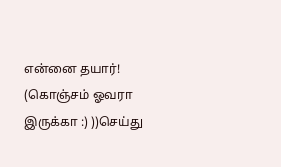என்னை தயார்! (கொஞ்சம் ஓவரா இருக்கா :) ))செய்து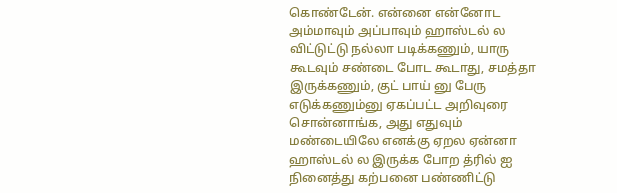கொண்டேன். என்னை என்னோட அம்மாவும் அப்பாவும் ஹாஸ்டல் ல விட்டுட்டு நல்லா படிக்கணும், யாரு கூடவும் சண்டை போட கூடாது, சமத்தா இருக்கணும், குட் பாய் னு பேரு எடுக்கணும்னு ஏகப்பட்ட அறிவுரை சொன்னாங்க, அது எதுவும் மண்டையிலே எனக்கு ஏறல ஏன்னா ஹாஸ்டல் ல இருக்க போற த்ரில் ஐ நினைத்து கற்பனை பண்ணிட்டு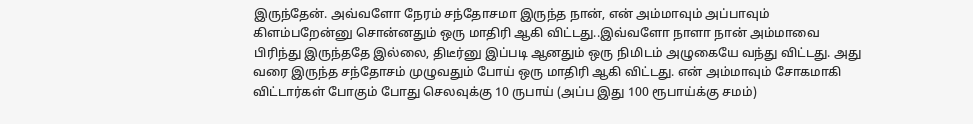இருந்தேன். அவ்வளோ நேரம் சந்தோசமா இருந்த நான், என் அம்மாவும் அப்பாவும் கிளம்பறேன்னு சொன்னதும் ஒரு மாதிரி ஆகி விட்டது..இவ்வளோ நாளா நான் அம்மாவை பிரிந்து இருந்ததே இல்லை, திடீர்னு இப்படி ஆனதும் ஒரு நிமிடம் அழுகையே வந்து விட்டது. அது வரை இருந்த சந்தோசம் முழுவதும் போய் ஒரு மாதிரி ஆகி விட்டது. என் அம்மாவும் சோகமாகி விட்டார்கள் போகும் போது செலவுக்கு 10 ருபாய் (அப்ப இது 100 ரூபாய்க்கு சமம்)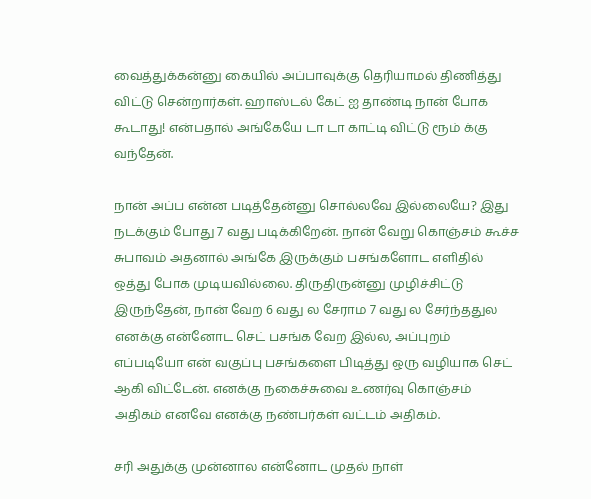வைத்துக்கன்னு கையில் அப்பாவுக்கு தெரியாமல் திணித்து விட்டு சென்றார்கள். ஹாஸ்டல் கேட் ஐ தாண்டி நான் போக கூடாது! என்பதால் அங்கேயே டா டா காட்டி விட்டு ரூம் க்கு வந்தேன்.

நான் அப்ப என்ன படித்தேன்னு சொல்லவே இல்லையே? இது நடக்கும் போது 7 வது படிக்கிறேன். நான் வேறு கொஞ்சம் கூச்ச சுபாவம் அதனால் அங்கே இருக்கும் பசங்களோட எளிதில் ஒத்து போக முடியவில்லை. திருதிருன்னு முழிச்சிட்டு இருந்தேன், நான் வேற 6 வது ல சேராம 7 வது ல சேர்ந்ததுல எனக்கு என்னோட செட் பசங்க வேற இல்ல, அப்புறம் எப்படியோ என் வகுப்பு பசங்களை பிடித்து ஒரு வழியாக செட் ஆகி விட்டேன். எனக்கு நகைச்சுவை உணர்வு கொஞ்சம் அதிகம் எனவே எனக்கு நண்பர்கள் வட்டம் அதிகம்.

சரி அதுக்கு முன்னால என்னோட முதல் நாள்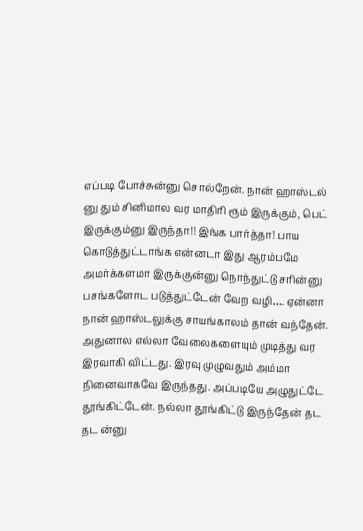எப்படி போச்சுன்னு சொல்றேன். நான் ஹாஸ்டல் னு தும் சினிமால வர மாதிரி ரூம் இருக்கும், பெட் இருக்கும்னு இருந்தா!! இங்க பார்த்தா! பாய கொடுத்துட்டாங்க என்னடா இது ஆரம்பமே அமர்க்களமா இருக்குன்னு நொந்துட்டு சரின்னு பசங்களோட படுத்துட்டேன் வேற வழி…. ஏன்னா நான் ஹாஸ்டலுக்கு சாயங்காலம் தான் வந்தேன். அதுனால எல்லா வேலைகளையும் முடித்து வர இரவாகி விட்டது. இரவு முழுவதும் அம்மா நினைவாகவே இருந்தது. அப்படியே அழுதுட்டே தூங்கிட்டேன். நல்லா தூங்கிட்டு இருந்தேன் தட தட ன்னு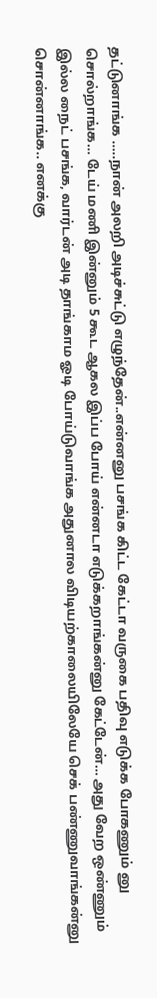தட்டுனாங்க …..நான் அலறி அடிச்சுட்டு எழுந்தேன்..என்னனு பசங்க கிட்ட கேட்டா வருகை பதிவு எடுக்க போகணும் னு சொல்றாங்க… டேய் மணி இன்னும் 5 கூட ஆகல இப்ப போய் என்னடா எடுக்கறாங்கன்னு கேட்டேன்… அது வேற ஒண்ணும் இல்ல நைட் பசங்க, வார்டன் அடி தாங்காம ஓடி போய்டுவாங்க அதுனால விடியற்காலையிலேயே செக் பண்ணுவாங்கன்னு சொன்னாங்க.. எனக்கு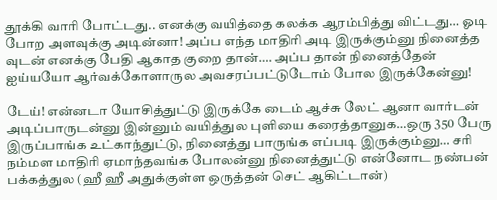தூக்கி வாரி போட்டது.. எனக்கு வயித்தை கலக்க ஆரம்பித்து விட்டது… ஓடி போற அளவுக்கு அடின்னா! அப்ப எந்த மாதிரி அடி இருக்கும்னு நினைத்த வுடன் எனக்கு பேதி ஆகாத குறை தான்…. அப்ப தான் நினைத்தேன் ஐய்யயோ ஆர்வக்கோளாருல அவசரப்பட்டுடோம் போல இருக்கேன்னு!

டேய்! என்னடா யோசித்துட்டு இருக்கே டைம் ஆச்சு லேட் ஆனா வார்டன் அடிப்பாருடன்னு இன்னும் வயித்துல புளியை கரைத்தானுக…ஒரு 350 பேரு இருப்பாங்க உட்காந்துட்டு, நினைத்து பாருங்க எப்படி இருக்கும்னு… சரி நம்மள மாதிரி ஏமாந்தவங்க போலன்னு நினைத்துட்டு என்னோட நண்பன் பக்கத்துல (ஹீ ஹீ அதுக்குள்ள ஒருத்தன் செட் ஆகிட்டான்)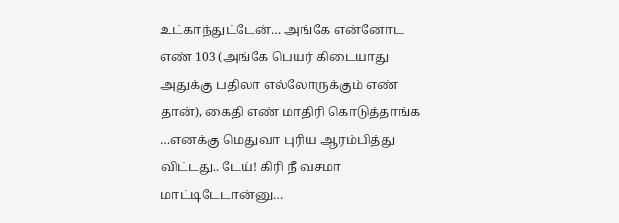உட்காந்துட்டேன்… அங்கே என்னோட எண் 103 (அங்கே பெயர் கிடையாது அதுக்கு பதிலா எல்லோருக்கும் எண் தான்), கைதி எண் மாதிரி கொடுத்தாங்க …எனக்கு மெதுவா புரிய ஆரம்பித்து விட்டது.. டேய்! கிரி நீ வசமா மாட்டிடேடான்னு…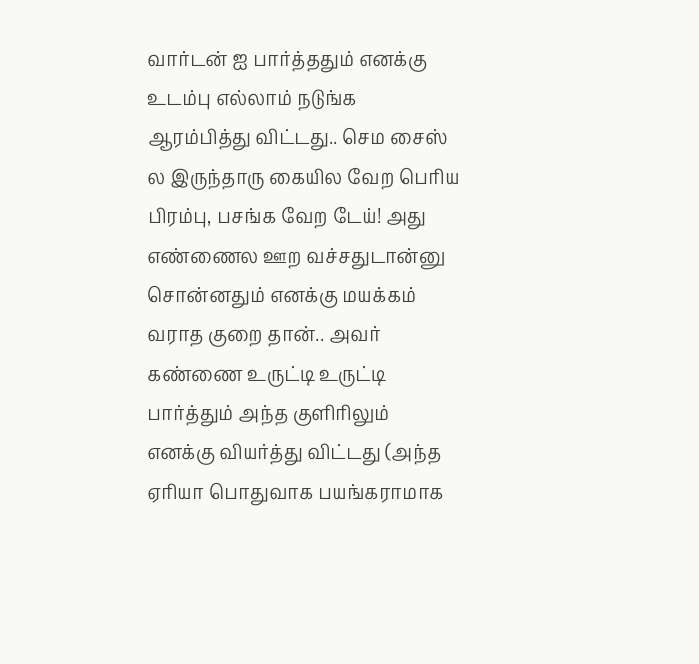வார்டன் ஐ பார்த்ததும் எனக்கு உடம்பு எல்லாம் நடுங்க ஆரம்பித்து விட்டது.. செம சைஸ் ல இருந்தாரு கையில வேற பெரிய பிரம்பு, பசங்க வேற டேய்! அது எண்ணைல ஊற வச்சதுடான்னு சொன்னதும் எனக்கு மயக்கம் வராத குறை தான்.. அவர் கண்ணை உருட்டி உருட்டி பார்த்தும் அந்த குளிரிலும் எனக்கு வியர்த்து விட்டது (அந்த ஏரியா பொதுவாக பயங்கராமாக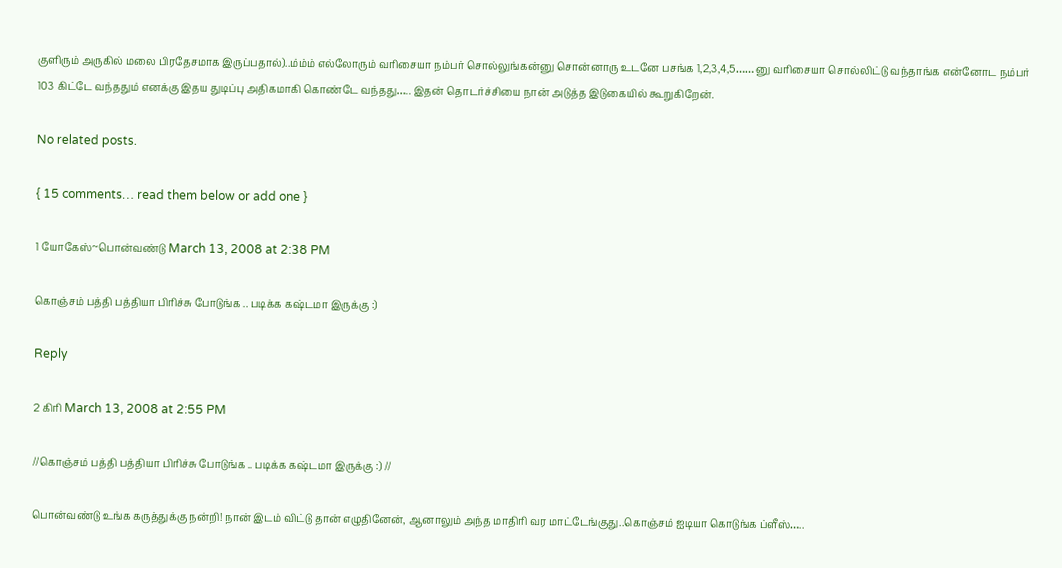குளிரும் அருகில் மலை பிரதேசமாக இருப்பதால்)..ம்ம்ம் எல்லோரும் வரிசையா நம்பர் சொல்லுங்கன்னு சொன்னாரு உடனே பசங்க 1,2,3,4,5…… னு வரிசையா சொல்லிட்டு வந்தாங்க என்னோட நம்பர் 103 கிட்டே வந்ததும் எனக்கு இதய துடிப்பு அதிகமாகி கொண்டே வந்தது….. இதன் தொடர்ச்சியை நான் அடுத்த இடுகையில் கூறுகிறேன்.

No related posts.

{ 15 comments… read them below or add one }

1 யோகேஸ்~பொன்வண்டு March 13, 2008 at 2:38 PM

கொஞ்சம் பத்தி பத்தியா பிரிச்சு போடுங்க .. படிக்க கஷ்டமா இருக்கு :)

Reply

2 கிரி March 13, 2008 at 2:55 PM

//கொஞ்சம் பத்தி பத்தியா பிரிச்சு போடுங்க .. படிக்க கஷ்டமா இருக்கு :) //

பொன்வண்டு உங்க கருத்துக்கு நன்றி! நான் இடம் விட்டு தான் எழுதினேன், ஆனாலும் அந்த மாதிரி வர மாட்டேங்குது..கொஞ்சம் ஐடியா கொடுங்க ப்ளீஸ்…..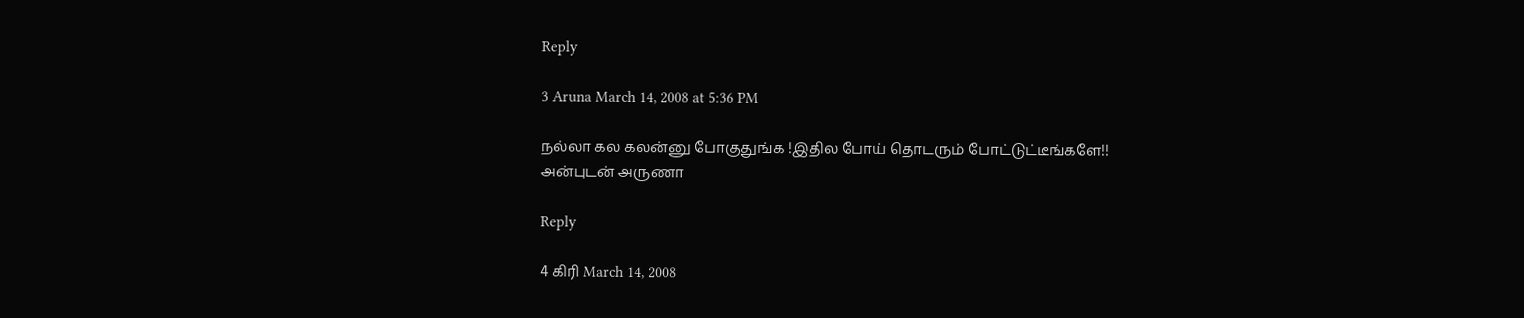Reply

3 Aruna March 14, 2008 at 5:36 PM

நல்லா கல கலன்னு போகுதுங்க !இதில போய் தொடரும் போட்டுட்டீங்களே!!
அன்புடன் அருணா

Reply

4 கிரி March 14, 2008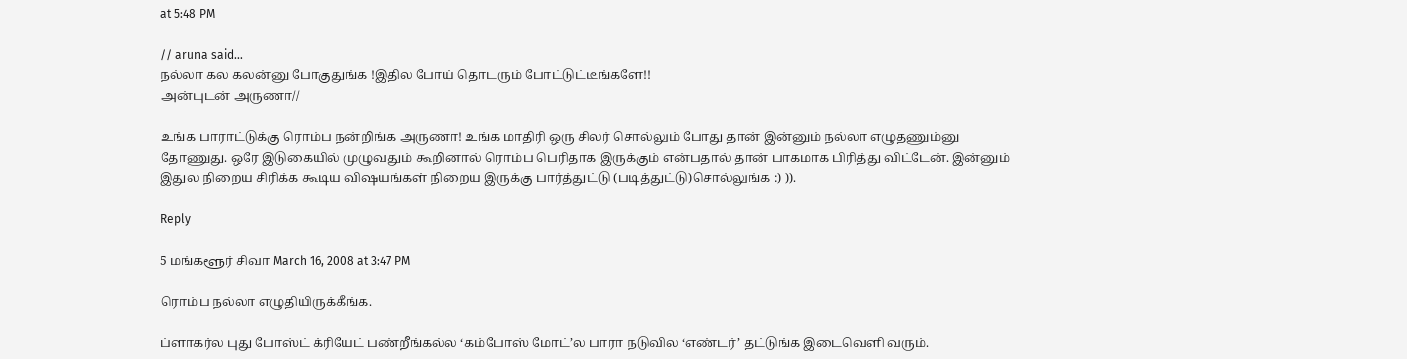at 5:48 PM

// aruna said…
நல்லா கல கலன்னு போகுதுங்க !இதில போய் தொடரும் போட்டுட்டீங்களே!!
அன்புடன் அருணா//

உங்க பாராட்டுக்கு ரொம்ப நன்றிங்க அருணா! உங்க மாதிரி ஒரு சிலர் சொல்லும் போது தான் இன்னும் நல்லா எழுதணும்னு தோணுது. ஒரே இடுகையில் முழுவதும் கூறினால் ரொம்ப பெரிதாக இருக்கும் என்பதால் தான் பாகமாக பிரித்து விட்டேன். இன்னும் இதுல நிறைய சிரிக்க கூடிய விஷயங்கள் நிறைய இருக்கு பார்த்துட்டு (படித்துட்டு)சொல்லுங்க :) )).

Reply

5 மங்களூர் சிவா March 16, 2008 at 3:47 PM

ரொம்ப நல்லா எழுதியிருக்கீங்க.

ப்ளாகர்ல புது போஸ்ட் க்ரியேட் பண்றீங்கல்ல ‘கம்போஸ் மோட்’ல பாரா நடுவில ‘எண்டர்’ தட்டுங்க இடைவெளி வரும்.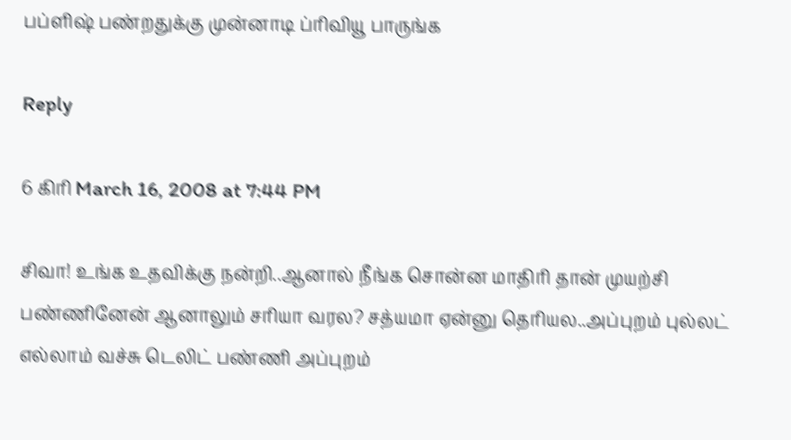பப்ளிஷ் பண்றதுக்கு முன்னாடி ப்ரிவியூ பாருங்க

Reply

6 கிரி March 16, 2008 at 7:44 PM

சிவா! உங்க உதவிக்கு நன்றி..ஆனால் நீங்க சொன்ன மாதிரி தான் முயற்சி பண்ணினேன் ஆனாலும் சரியா வரல? சத்யமா ஏன்னு தெரியல..அப்புறம் புல்லட் எல்லாம் வச்சு டெலிட் பண்ணி அப்புறம்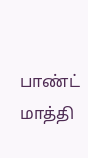பாண்ட் மாத்தி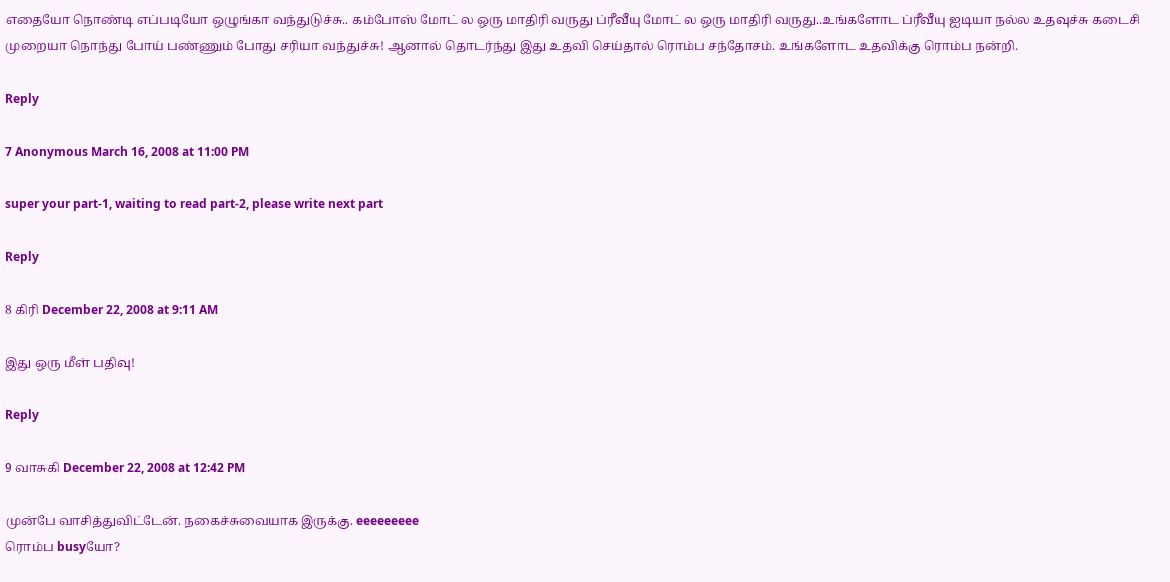எதையோ நொண்டி எப்படியோ ஒழுங்கா வந்துடுச்சு.. கம்போஸ் மோட் ல ஒரு மாதிரி வருது ப்ரீவீயு மோட் ல ஒரு மாதிரி வருது..உங்களோட ப்ரீவீயு ஐடியா நல்ல உதவுச்சு கடைசி முறையா நொந்து போய் பண்ணும் போது சரியா வந்துச்சு! ஆனால் தொடர்ந்து இது உதவி செய்தால் ரொம்ப சந்தோசம். உங்களோட உதவிக்கு ரொம்ப நன்றி.

Reply

7 Anonymous March 16, 2008 at 11:00 PM

super your part-1, waiting to read part-2, please write next part

Reply

8 கிரி December 22, 2008 at 9:11 AM

இது ஒரு மீள் பதிவு!

Reply

9 வாசுகி December 22, 2008 at 12:42 PM

முன்பே வாசித்துவிட்டேன். நகைச்சுவையாக இருக்கு. eeeeeeeee
ரொம்ப busyயோ?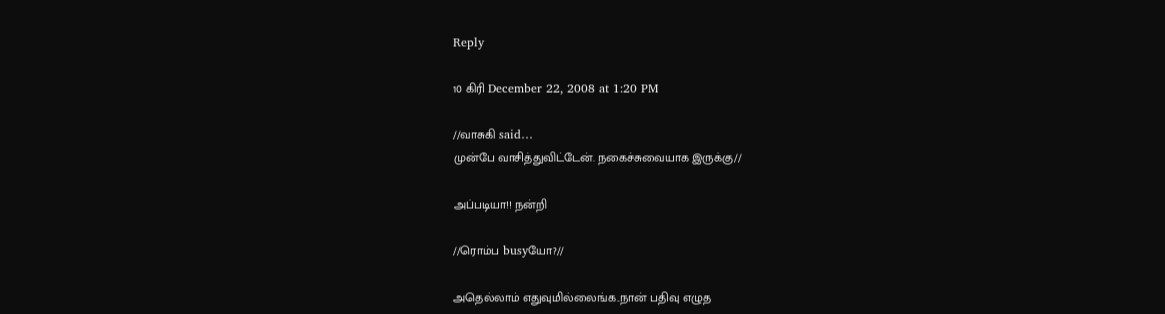Reply

10 கிரி December 22, 2008 at 1:20 PM

//வாசுகி said…
முன்பே வாசித்துவிட்டேன். நகைச்சுவையாக இருக்கு//

அப்படியா!! நன்றி

//ரொம்ப busyயோ?//

அதெல்லாம் எதுவுமில்லைங்க..நான் பதிவு எழுத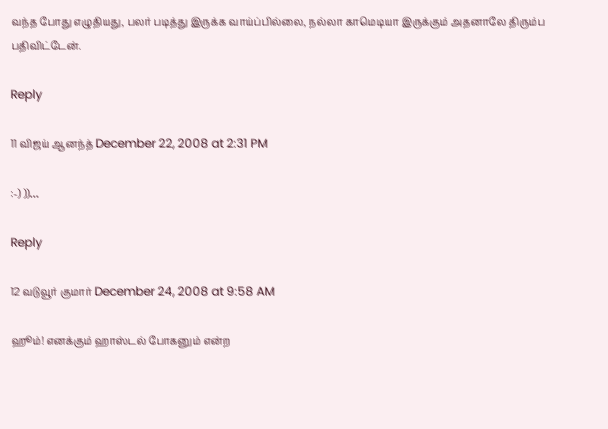வந்த போது எழுதியது, பலர் படித்து இருக்க வாய்ப்பில்லை, நல்லா காமெடியா இருக்கும் அதனாலே திரும்ப பதிவிட்டேன்.

Reply

11 விஜய் ஆனந்த் December 22, 2008 at 2:31 PM

:-) ))…

Reply

12 வடுவூர் குமார் December 24, 2008 at 9:58 AM

ஹூம்! எனக்கும் ஹாஸ்டல் போகனும் என்ற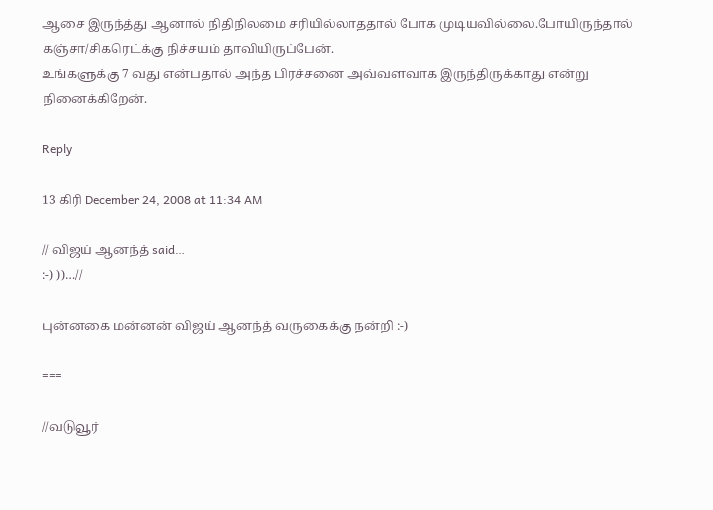ஆசை இருந்த்து ஆனால் நிதிநிலமை சரியில்லாததால் போக முடியவில்லை.போயிருந்தால் கஞ்சா/சிகரெட்க்கு நிச்சயம் தாவியிருப்பேன்.
உங்களுக்கு 7 வது என்பதால் அந்த பிரச்சனை அவ்வளவாக இருந்திருக்காது என்று நினைக்கிறேன்.

Reply

13 கிரி December 24, 2008 at 11:34 AM

// விஜய் ஆனந்த் said…
:-) ))…//

புன்னகை மன்னன் விஜய் ஆனந்த் வருகைக்கு நன்றி :-)

===

//வடுவூர்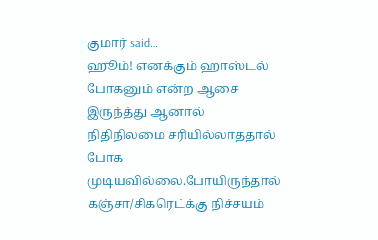குமார் said…
ஹூம்! எனக்கும் ஹாஸ்டல் போகனும் என்ற ஆசை இருந்த்து ஆனால் நிதிநிலமை சரியில்லாததால் போக முடியவில்லை.போயிருந்தால் கஞ்சா/சிகரெட்க்கு நிச்சயம்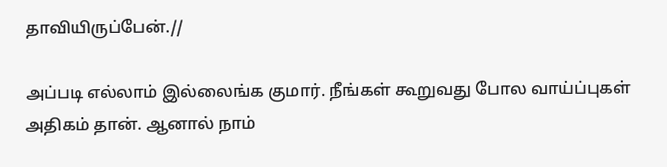தாவியிருப்பேன்.//

அப்படி எல்லாம் இல்லைங்க குமார். நீங்கள் கூறுவது போல வாய்ப்புகள் அதிகம் தான். ஆனால் நாம்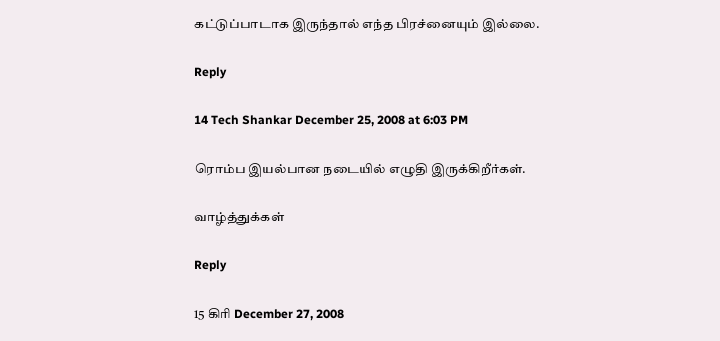கட்டுப்பாடாக இருந்தால் எந்த பிரச்னையும் இல்லை.

Reply

14 Tech Shankar December 25, 2008 at 6:03 PM

ரொம்ப இயல்பான நடையில் எழுதி இருக்கிறீர்கள்.

வாழ்த்துக்கள்

Reply

15 கிரி December 27, 2008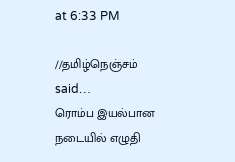at 6:33 PM

//தமிழ்நெஞ்சம் said…
ரொம்ப இயல்பான நடையில் எழுதி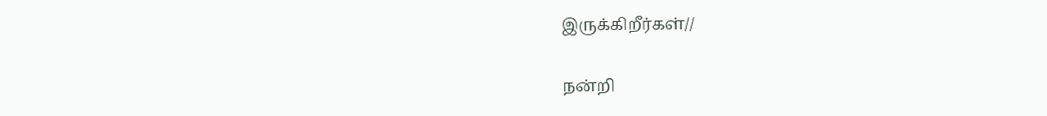இருக்கிறீர்கள்//

நன்றி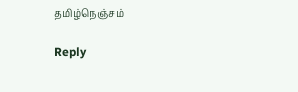தமிழ்நெஞ்சம்

Reply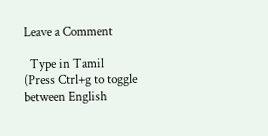Leave a Comment

  Type in Tamil (Press Ctrl+g to toggle between English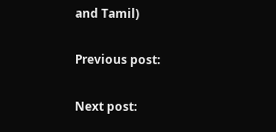and Tamil)

Previous post:

Next post: